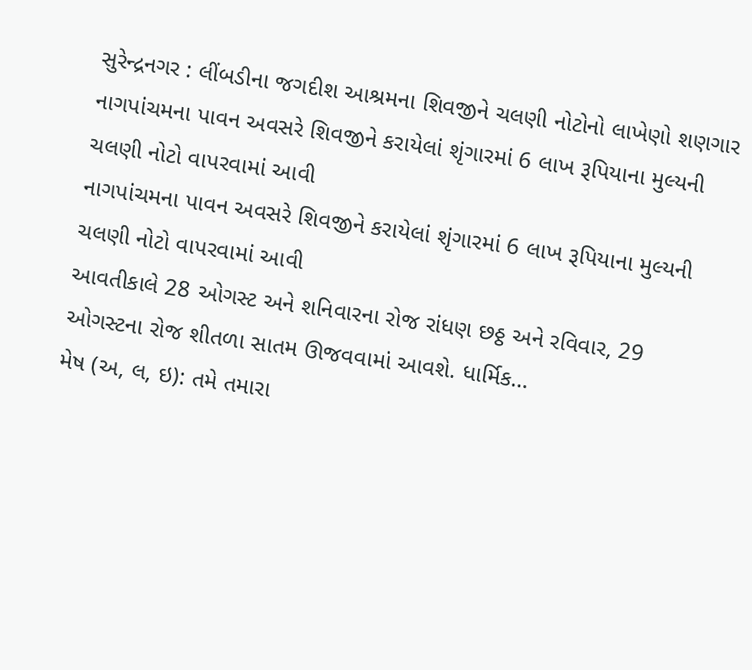સુરેન્દ્રનગર : લીંબડીના જગદીશ આશ્રમના શિવજીને ચલણી નોટોનો લાખેણો શણગાર
નાગપાંચમના પાવન અવસરે શિવજીને કરાયેલાં શૃંગારમાં 6 લાખ રૂપિયાના મુલ્યની ચલણી નોટો વાપરવામાં આવી
નાગપાંચમના પાવન અવસરે શિવજીને કરાયેલાં શૃંગારમાં 6 લાખ રૂપિયાના મુલ્યની ચલણી નોટો વાપરવામાં આવી
આવતીકાલે 28 ઓગસ્ટ અને શનિવારના રોજ રાંધણ છઠ્ઠ અને રવિવાર, 29 ઓગસ્ટના રોજ શીતળા સાતમ ઊજવવામાં આવશે. ધાર્મિક…
મેષ (અ, લ, ઇ): તમે તમારા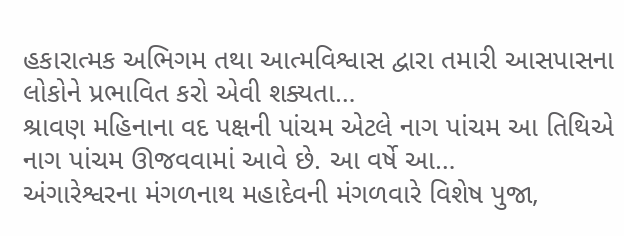હકારાત્મક અભિગમ તથા આત્મવિશ્વાસ દ્વારા તમારી આસપાસના લોકોને પ્રભાવિત કરો એવી શક્યતા…
શ્રાવણ મહિનાના વદ પક્ષની પાંચમ એટલે નાગ પાંચમ આ તિથિએ નાગ પાંચમ ઊજવવામાં આવે છે. આ વર્ષે આ…
અંગારેશ્વરના મંગળનાથ મહાદેવની મંગળવારે વિશેષ પુજા,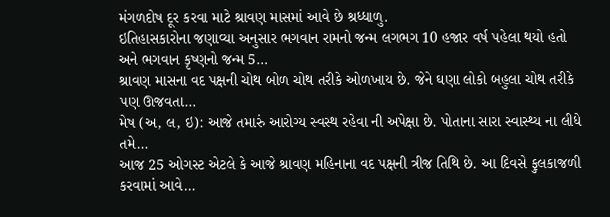મંગળદોષ દૂર કરવા માટે શ્રાવણ માસમાં આવે છે શ્રધ્ધાળુ.
ઇતિહાસકારોના જણાવ્યા અનુસાર ભગવાન રામનો જન્મ લગભગ 10 હજાર વર્ષ પહેલા થયો હતો અને ભગવાન કૃષ્ણનો જન્મ 5…
શ્રાવણ માસના વદ પક્ષની ચોથ બોળ ચોથ તરીકે ઓળખાય છે. જેને ઘણા લોકો બહુલા ચોથ તરીકે પણ ઊજવતા…
મેષ (અ, લ, ઇ): આજે તમારું આરોગ્ય સ્વસ્થ રહેવા ની અપેક્ષા છે. પોતાના સારા સ્વાસ્થ્ય ના લીધે તમે…
આજ 25 ઓગસ્ટ એટલે કે આજે શ્રાવણ મહિનાના વદ પક્ષની ત્રીજ તિથિ છે. આ દિવસે ફુલકાજળી કરવામાં આવે…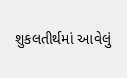શુકલતીર્થમાં આવેલું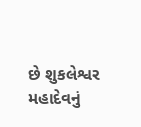છે શુકલેશ્વર મહાદેવનું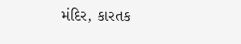મંદિર, કારતક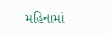મહિનામાં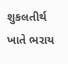શુકલતીર્થ ખાતે ભરાય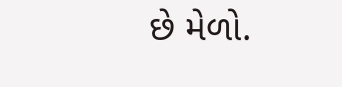છે મેળો.